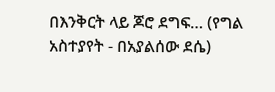በእንቅርት ላይ ጆሮ ደግፍ… (የግል አስተያየት - በአያልሰው ደሴ)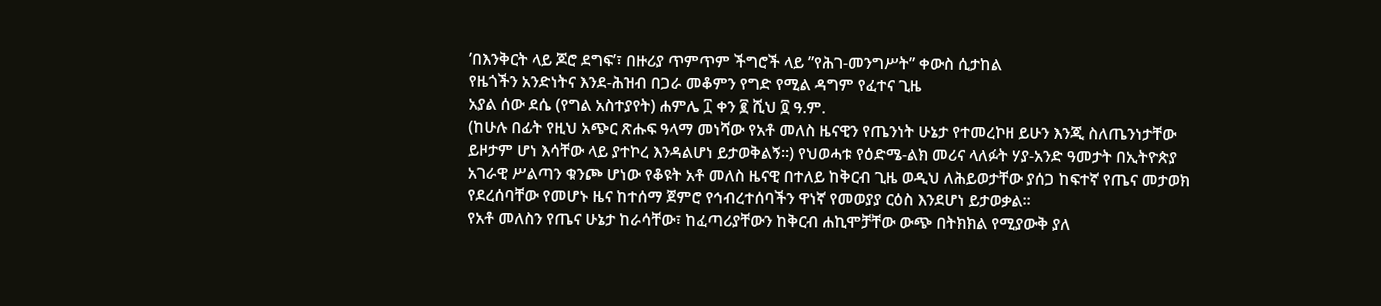’በእንቅርት ላይ ጆሮ ደግፍ’፣ በዙሪያ ጥምጥም ችግሮች ላይ ”የሕገ-መንግሥት” ቀውስ ሲታከል
የዜጎችን አንድነትና እንደ-ሕዝብ በጋራ መቆምን የግድ የሚል ዳግም የፈተና ጊዜ
አያል ሰው ደሴ (የግል አስተያየት) ሐምሌ ፲ ቀን ፪ ሺህ ፬ ዓ.ም.
(ከሁሉ በፊት የዚህ አጭር ጽሑፍ ዓላማ መነሻው የአቶ መለስ ዜናዊን የጤንነት ሁኔታ የተመረኮዘ ይሁን እንጂ ስለጤንነታቸው ይዞታም ሆነ እሳቸው ላይ ያተኮረ እንዳልሆነ ይታወቅልኝ።) የህወሓቱ የዕድሜ-ልክ መሪና ላለፉት ሃያ-አንድ ዓመታት በኢትዮጵያ አገራዊ ሥልጣን ቁንጮ ሆነው የቆዩት አቶ መለስ ዜናዊ በተለይ ከቅርብ ጊዜ ወዲህ ለሕይወታቸው ያሰጋ ከፍተኛ የጤና መታወክ የደረሰባቸው የመሆኑ ዜና ከተሰማ ጀምሮ የኅብረተሰባችን ዋነኛ የመወያያ ርዕስ እንደሆነ ይታወቃል።
የአቶ መለስን የጤና ሁኔታ ከራሳቸው፣ ከፈጣሪያቸውን ከቅርብ ሐኪሞቻቸው ውጭ በትክክል የሚያውቅ ያለ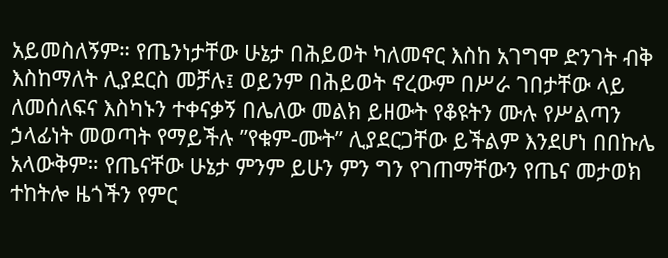አይመስለኝም። የጤንነታቸው ሁኔታ በሕይወት ካለመኖር እስከ አገግሞ ድንገት ብቅ እስከማለት ሊያደርስ መቻሉ፤ ወይንም በሕይወት ኖረውም በሥራ ገበታቸው ላይ ለመሰለፍና እስካኑን ተቀናቃኝ በሌለው መልክ ይዘውት የቆዩትን ሙሉ የሥልጣን ኃላፊነት መወጣት የማይችሉ ”የቁም-ሙት” ሊያደርጋቸው ይችልም እንደሆነ በበኩሌ አላውቅም። የጤናቸው ሁኔታ ምንም ይሁን ምን ግን የገጠማቸውን የጤና መታወክ ተከትሎ ዜጎችን የምር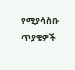የሚያሳስቡ ጥያቄዎች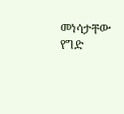መነሳታቸው የግድ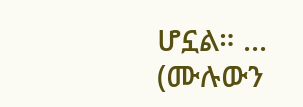ሆኗል። ... (ሙሉውን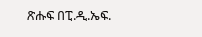ጽሑፍ በፒ.ዲ.ኤፍ.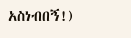አስነብበኝ!)